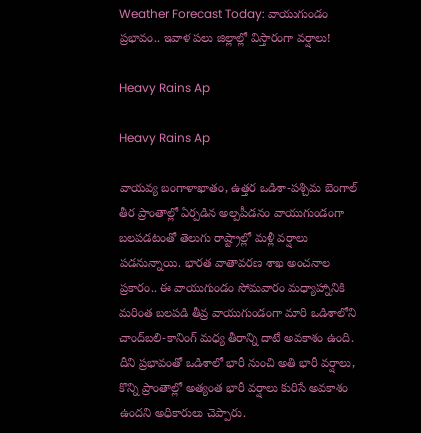Weather Forecast Today: వాయుగుండం ప్రభావం.. ఇవాళ పలు జిల్లాల్లో విస్తారంగా వర్షాలు!

Heavy Rains Ap

Heavy Rains Ap

వాయవ్య బంగాళాఖాతం, ఉత్తర ఒడిశా-పశ్చిమ బెంగాల్ తీర ప్రాంతాల్లో ఏర్పడిన అల్పపీడనం వాయుగుండంగా బలపడటంతో తెలుగు రాష్ట్రాల్లో మళ్లీ వర్షాలు పడనున్నాయి. భారత వాతావరణ శాఖ అంచనాల ప్రకారం.. ఈ వాయుగుండం సోమవారం మధ్యాహ్నానికి మరింత బలపడి తీవ్ర వాయుగుండంగా మారి ఒడిశాలోని చాంద్‌బలి-కానింగ్ మధ్య తీరాన్ని దాటే అవకాశం ఉంది. దీని ప్రభావంతో ఒడిశాలో భారీ నుంచి అతి భారీ వర్షాలు, కొన్ని ప్రాంతాల్లో అత్యంత భారీ వర్షాలు కురిసే అవకాశం ఉందని అధికారులు చెప్పారు.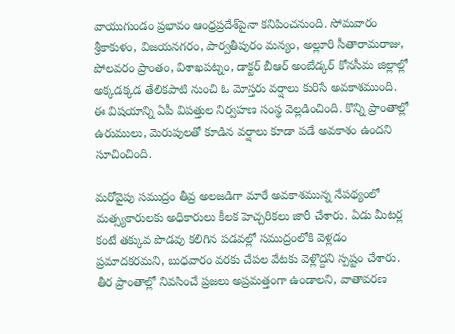వాయుగుండం ప్రభావం ఆంధ్రప్రదేశ్‌పైనా కనిపించనుంది. సోమవారం శ్రీకాకుళం, విజయనగరం, పార్వతీపురం మన్యం, అల్లూరి సీతారామరాజు, పోలవరం ప్రాంతం, విశాఖపట్నం, డాక్టర్ బీఆర్ అంబేడ్కర్ కోనసీమ జిల్లాల్లో అక్కడక్కడ తేలికపాటి నుంచి ఓ మోస్తరు వర్షాలు కురిసే అవకాశముంది. ఈ విషయాన్ని ఏపీ విపత్తుల నిర్వహణ సంస్థ వెల్లడించింది. కొన్ని ప్రాంతాల్లో ఉరుములు, మెరుపులతో కూడిన వర్షాలు కూడా పడే అవకాశం ఉందని సూచించింది.

మరోవైపు సముద్రం తీవ్ర అలజడిగా మారే అవకాశమున్న నేపథ్యంలో మత్స్యకారులకు అధికారులు కీలక హెచ్చరికలు జారీ చేశారు. ఏడు మీటర్ల కంటే తక్కువ పొడవు కలిగిన పడవల్లో సముద్రంలోకి వెళ్లడం ప్రమాదకరమని, బుధవారం వరకు చేపల వేటకు వెళ్లొద్దని స్పష్టం చేశారు. తీర ప్రాంతాల్లో నివసించే ప్రజలు అప్రమత్తంగా ఉండాలని, వాతావరణ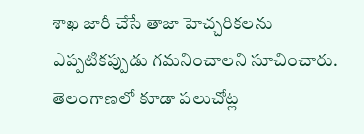శాఖ జారీ చేసే తాజా హెచ్చరికలను ఎప్పటికప్పుడు గమనించాలని సూచించారు. తెలంగాణలో కూడా పలుచోట్ల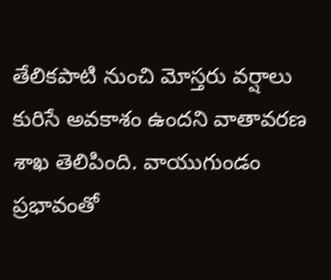తేలికపాటి నుంచి మోస్తరు వర్షాలు కురిసే అవకాశం ఉందని వాతావరణ శాఖ తెలిపింది. వాయుగుండం ప్రభావంతో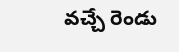వచ్చే రెండు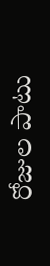రోజుల పాటు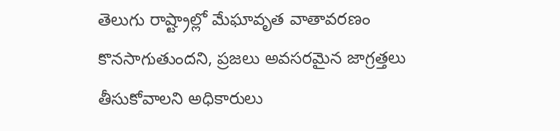తెలుగు రాష్ట్రాల్లో మేఘావృత వాతావరణం కొనసాగుతుందని, ప్రజలు అవసరమైన జాగ్రత్తలు తీసుకోవాలని అధికారులు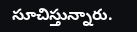సూచిస్తున్నారు.